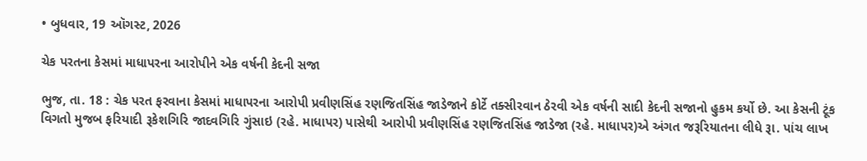• બુધવાર, 19 ઑગસ્ટ, 2026

ચેક પરતના કેસમાં માધાપરના આરોપીને એક વર્ષની કેદની સજા

ભુજ, તા. 18 : ચેક પરત ફરવાના કેસમાં માધાપરના આરોપી પ્રવીણસિંહ રણજિતસિંહ જાડેજાને કોર્ટે તક્સીરવાન ઠેરવી એક વર્ષની સાદી કેદની સજાનો હુકમ કર્યો છે. આ કેસની ટૂંક વિગતો મુજબ ફરિયાદી રૂકેશગિરિ જાદવગિરિ ગુંસાઇ (રહે. માધાપર) પાસેથી આરોપી પ્રવીણસિંહ રણજિતસિંહ જાડેજા (રહે. માધાપર)એ અંગત જરૂરિયાતના લીધે રૂા. પાંચ લાખ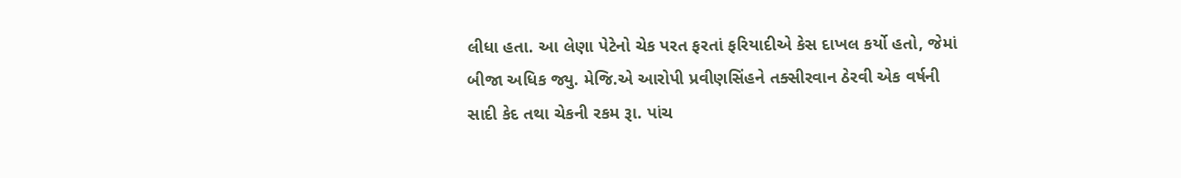લીધા હતા. આ લેણા પેટેનો ચેક પરત ફરતાં ફરિયાદીએ કેસ દાખલ કર્યો હતો, જેમાં બીજા અધિક જ્યુ. મેજિ.એ આરોપી પ્રવીણસિંહને તક્સીરવાન ઠેરવી એક વર્ષની સાદી કેદ તથા ચેકની રકમ રૂા. પાંચ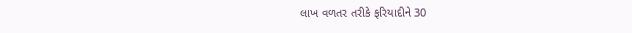લાખ વળતર તરીકે ફરિયાદીને 30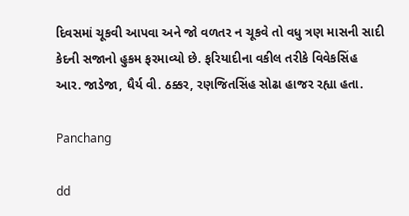દિવસમાં ચૂકવી આપવા અને જો વળતર ન ચૂકવે તો વધુ ત્રણ માસની સાદી કેદની સજાનો હુકમ ફરમાવ્યો છે. ફરિયાદીના વકીલ તરીકે વિવેકસિંહ આર. જાડેજા, ધૈર્ય વી. ઠક્કર, રણજિતસિંહ સોઢા હાજર રહ્યા હતા.

Panchang

dd